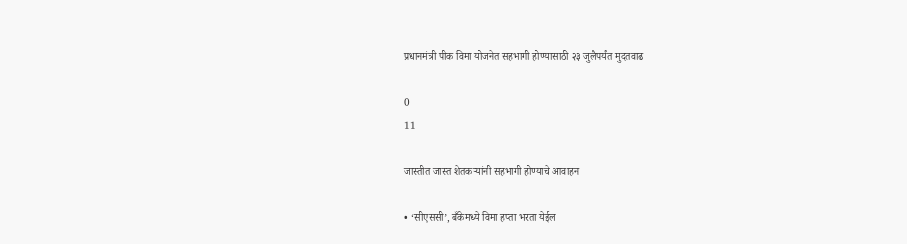प्रधानमंत्री पीक विमा योजनेत सहभागी होण्यासाठी २३ जुलैपर्यंत मुदतवाढ

0
11

जास्तीत जास्त शेतकऱ्यांनी सहभागी होण्याचे आवाहन

• ‘सीएससी’, बँकेमध्ये विमा हप्ता भरता येईल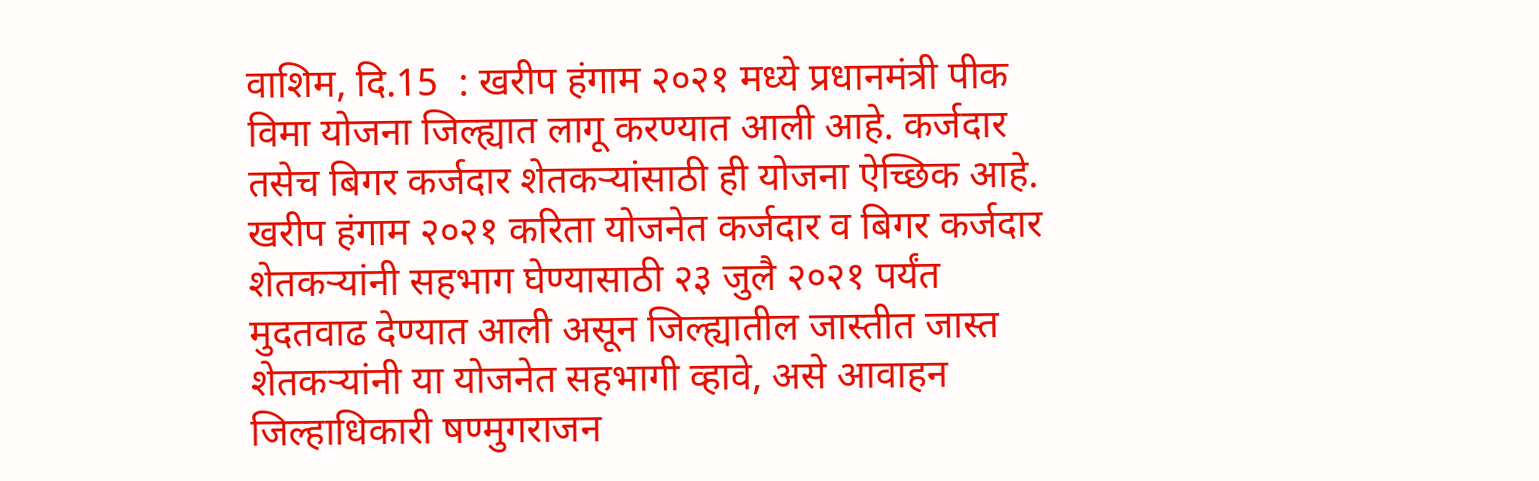वाशिम, दि.15  : खरीप हंगाम २०२१ मध्ये प्रधानमंत्री पीक विमा योजना जिल्ह्यात लागू करण्यात आली आहे. कर्जदार तसेच बिगर कर्जदार शेतकऱ्यांसाठी ही योजना ऐच्छिक आहे. खरीप हंगाम २०२१ करिता योजनेत कर्जदार व बिगर कर्जदार शेतकऱ्यांनी सहभाग घेण्यासाठी २३ जुलै २०२१ पर्यंत मुदतवाढ देण्यात आली असून जिल्ह्यातील जास्तीत जास्त शेतकऱ्यांनी या योजनेत सहभागी व्हावे, असे आवाहन जिल्हाधिकारी षण्मुगराजन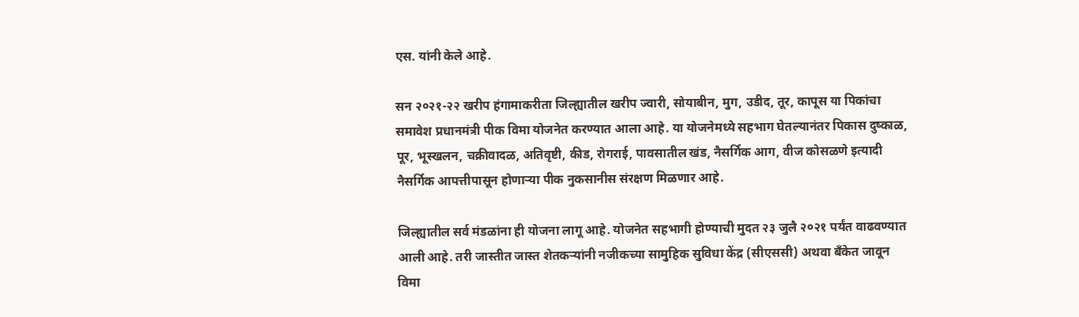एस. यांनी केले आहे.

सन २०२१-२२ खरीप हंगामाकरीता जिल्ह्यातील खरीप ज्वारी, सोयाबीन, मुग, उडीद, तूर, कापूस या पिकांचा समावेश प्रधानमंत्री पीक विमा योजनेत करण्यात आला आहे. या योजनेमध्ये सहभाग घेतल्यानंतर पिकास दुष्काळ, पूर, भूस्खलन, चक्रीवादळ, अतिवृष्टी, कीड, रोगराई, पावसातील खंड, नैसर्गिक आग, वीज कोसळणे इत्यादी नैसर्गिक आपत्तीपासून होणाऱ्या पीक नुकसानीस संरक्षण मिळणार आहे.

जिल्ह्यातील सर्व मंडळांना ही योजना लागू आहे. योजनेत सहभागी होण्याची मुदत २३ जुलै २०२१ पर्यंत वाढवण्यात आली आहे. तरी जास्तीत जास्त शेतकऱ्यांनी नजीकच्या सामुहिक सुविधा केंद्र (सीएससी) अथवा बँकेत जावून विमा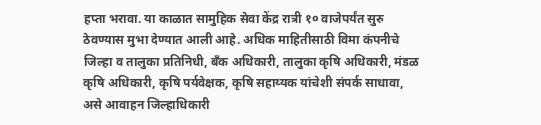हप्ता भरावा. या काळात सामुहिक सेवा केंद्र रात्री १० वाजेपर्यंत सुरु ठेवण्यास मुभा देण्यात आली आहे. अधिक माहितीसाठी विमा कंपनीचे जिल्हा व तालुका प्रतिनिधी, बँक अधिकारी, तालुका कृषि अधिकारी, मंडळ कृषि अधिकारी, कृषि पर्यवेक्षक, कृषि सहाय्यक यांचेशी संपर्क साधावा, असे आवाहन जिल्हाधिकारी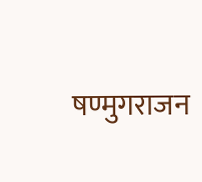षण्मुगराजन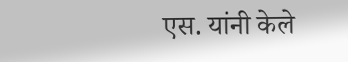एस. यांनी केले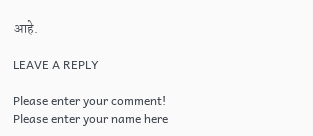आहे.

LEAVE A REPLY

Please enter your comment!
Please enter your name here